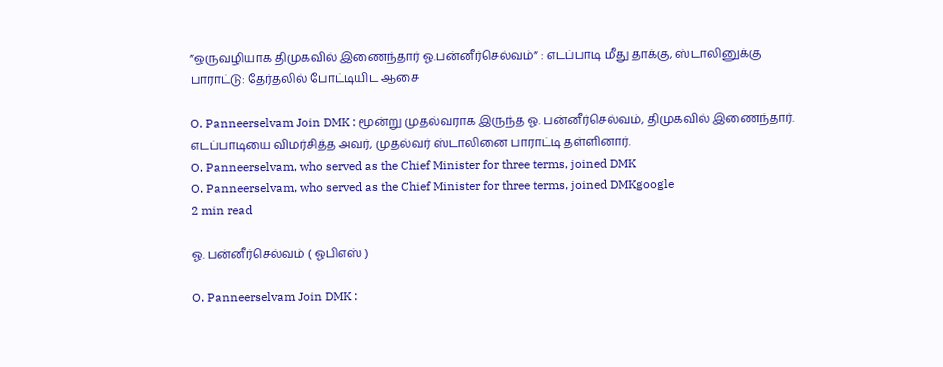”ஒருவழியாக திமுகவில் இணைந்தார் ஓ.பன்னீர்செல்வம்” : எடப்பாடி மீது தாக்கு, ஸ்டாலினுக்கு பாராட்டு: தேர்தலில் போட்டியிட ஆசை

O. Panneerselvam Join DMK : மூன்று முதல்வராக இருந்த ஓ. பன்னீர்செல்வம், திமுகவில் இணைந்தார். எடப்பாடியை விமர்சித்த அவர், முதல்வர் ஸ்டாலினை பாராட்டி தள்ளினார்.
O. Panneerselvam, who served as the Chief Minister for three terms, joined DMK
O. Panneerselvam, who served as the Chief Minister for three terms, joined DMKgoogle
2 min read

ஓ. பன்னீர்செல்வம் ( ஓபிஎஸ் )

O. Panneerselvam Join DMK :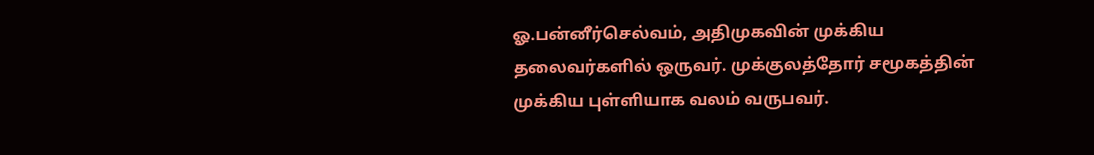ஓ.பன்னீர்செல்வம், அதிமுகவின் முக்கிய தலைவர்களில் ஒருவர். முக்குலத்தோர் சமூகத்தின் முக்கிய புள்ளியாக வலம் வருபவர்.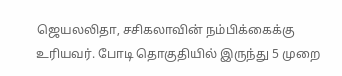ஜெயலலிதா, சசிகலாவின் நம்பிக்கைக்கு உரியவர். போடி தொகுதியில் இருந்து 5 முறை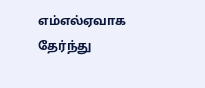எம்எல்ஏவாக தேர்ந்து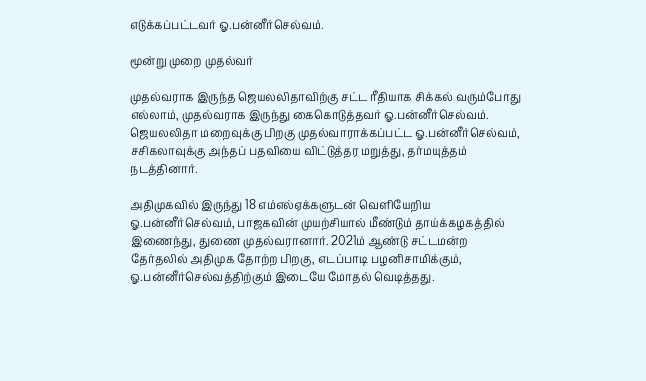எடுக்கப்பட்டவர் ஓ.பன்னீர்செல்வம்.

மூன்று முறை முதல்வர்

முதல்வராக இருந்த ஜெயலலிதாவிற்கு சட்ட ரீதியாக சிக்கல் வரும்போது எல்லாம், முதல்வராக இருந்து கைகொடுத்தவர் ஓ.பன்னீர்செல்வம். ஜெயலலிதா மறைவுக்கு பிறகு முதல்வாராக்கப்பட்ட ஓ.பன்னீர்செல்வம், சசிகலாவுக்கு அந்தப் பதவியை விட்டுத்தர மறுத்து, தர்மயுத்தம் நடத்தினார்.

அதிமுகவில் இருந்து 18 எம்எல்ஏக்களுடன் வெளியேறிய ஓ.பன்னீர்செல்வம், பாஜகவின் முயற்சியால் மீண்டும் தாய்க்கழகத்தில் இணைந்து, துணை முதல்வரானார். 2021ம் ஆண்டு சட்டமன்ற தேர்தலில் அதிமுக தோற்ற பிறகு, எடப்பாடி பழனிசாமிக்கும், ஓ.பன்னீர்செல்வத்திற்கும் இடையே மோதல் வெடித்தது.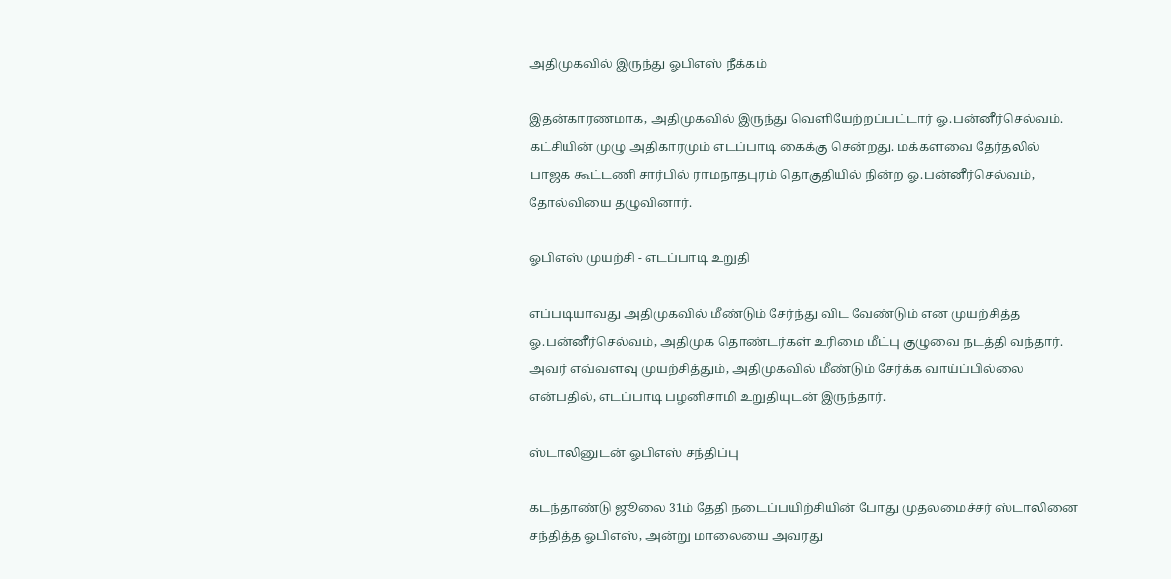அதிமுகவில் இருந்து ஓபிஎஸ் நீக்கம்

இதன்காரணமாக, அதிமுகவில் இருந்து வெளியேற்றப்பட்டார் ஓ.பன்னீர்செல்வம். கட்சியின் முழு அதிகாரமும் எடப்பாடி கைக்கு சென்றது. மக்களவை தேர்தலில் பாஜக கூட்டணி சார்பில் ராமநாதபுரம் தொகுதியில் நின்ற ஓ.பன்னீர்செல்வம், தோல்வியை தழுவினார்.

ஓபிஎஸ் முயற்சி - எடப்பாடி உறுதி

எப்படியாவது அதிமுகவில் மீண்டும் சேர்ந்து விட வேண்டும் என முயற்சித்த ஓ.பன்னீர்செல்வம், அதிமுக தொண்டர்கள் உரிமை மீட்பு குழுவை நடத்தி வந்தார். அவர் எவ்வளவு முயற்சித்தும், அதிமுகவில் மீண்டும் சேர்க்க வாய்ப்பில்லை என்பதில், எடப்பாடி பழனிசாமி உறுதியுடன் இருந்தார்.

ஸ்டாலினுடன் ஓபிஎஸ் சந்திப்பு

கடந்தாண்டு ஜூலை 31ம் தேதி நடைப்பயிற்சியின் போது முதலமைச்சர் ஸ்டாலினை சந்தித்த ஓபிஎஸ், அன்று மாலையை அவரது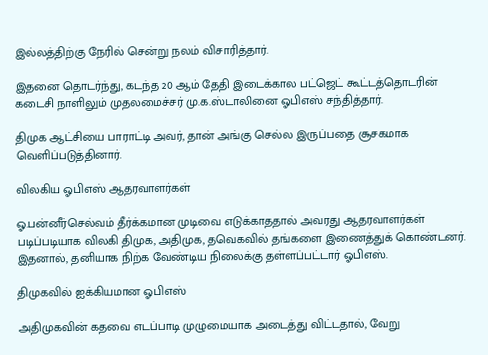இல்லத்திற்கு நேரில் சென்று நலம் விசாரித்தார்.

இதனை தொடர்ந்து, கடந்த 20 ஆம் தேதி இடைக்கால பட்ஜெட் கூட்டத்தொடரின் கடைசி நாளிலும் முதலமைச்சர் மு.க.ஸ்டாலினை ஓபிஎஸ் சந்தித்தார்.

திமுக ஆட்சியை பாராட்டி அவர், தான் அங்கு செல்ல இருப்பதை சூசகமாக வெளிப்படுத்தினார்.

விலகிய ஓபிஎஸ் ஆதரவாளர்கள்

ஓ.பன்னீர்செல்வம் தீர்க்கமான முடிவை எடுக்காததால் அவரது ஆதரவாளர்கள் படிப்படியாக விலகி திமுக, அதிமுக, தவெகவில் தங்களை இணைத்துக் கொண்டனர். இதனால், தனியாக நிற்க வேண்டிய நிலைக்கு தள்ளப்பட்டார் ஓபிஎஸ்.

திமுகவில் ஐக்கியமான ஓபிஎஸ்

அதிமுகவின் கதவை எடப்பாடி முழுமையாக அடைத்து விட்டதால், வேறு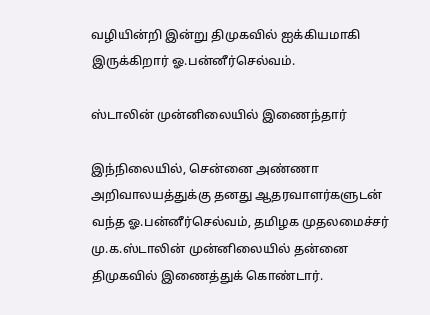வழியின்றி இன்று திமுகவில் ஐக்கியமாகி இருக்கிறார் ஓ.பன்னீர்செல்வம்.

ஸ்டாலின் முன்னிலையில் இணைந்தார்

இந்நிலையில், சென்னை அண்ணா அறிவாலயத்துக்கு தனது ஆதரவாளர்களுடன் வந்த ஓ.பன்னீர்செல்வம், தமிழக முதலமைச்சர் மு.க.ஸ்டாலின் முன்னிலையில் தன்னை திமுகவில் இணைத்துக் கொண்டார்.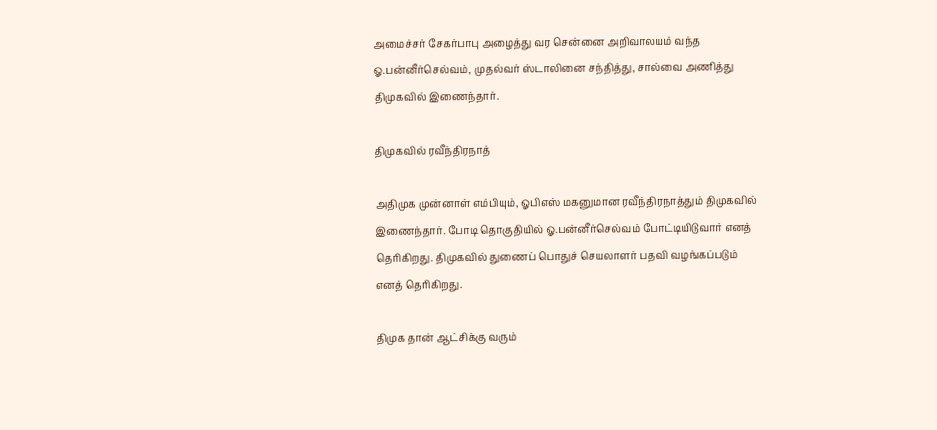அமைச்சர் சேகர்பாபு அழைத்து வர சென்னை அறிவாலயம் வந்த ஓ.பன்னீர்செல்வம், முதல்வர் ஸ்டாலினை சந்தித்து, சால்வை அணித்து திமுகவில் இணைந்தார்.

திமுகவில் ரவீந்திரநாத்

அதிமுக முன்னாள் எம்பியும், ஓபிஎஸ் மகனுமான ரவீந்திரநாத்தும் திமுகவில் இணைந்தார். போடி தொகுதியில் ஓ.பன்னீர்செல்வம் போட்டியிடுவார் எனத் தெரிகிறது. திமுகவில் துணைப் பொதுச் செயலாளர் பதவி வழங்கப்படும் எனத் தெரிகிறது.

திமுக தான் ஆட்சிக்கு வரும்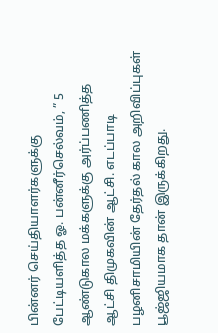பின்னர் செய்தியாளர்களுக்கு பேட்டியளித்த ஓ. பன்னீர்செல்வம், ” 5 ஆண்டுகால மக்களுக்கு அர்ப்பணித்த ஆட்சி திமுகவின் ஆட்சி. எடப்பாடி பழனிசாமியின் தேர்தல் கால அறிவிப்புகள் பூஜ்ஜியமாக தான் இருக்கிறது.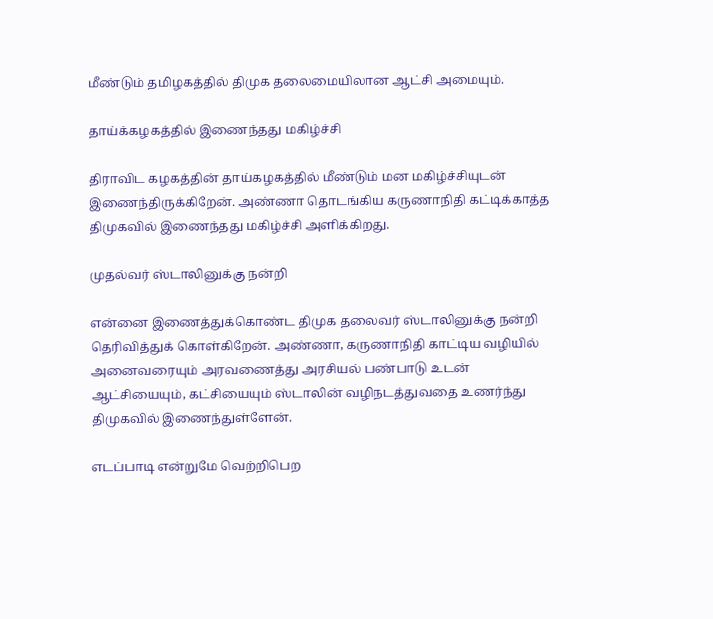மீண்டும் தமிழகத்தில் திமுக தலைமையிலான ஆட்சி அமையும்.

தாய்க்கழகத்தில் இணைந்தது மகிழ்ச்சி

திராவிட கழகத்தின் தாய்கழகத்தில் மீண்டும் மன மகிழ்ச்சியுடன் இணைந்திருக்கிறேன். அண்ணா தொடங்கிய கருணாநிதி கட்டிக்காத்த திமுகவில் இணைந்தது மகிழ்ச்சி அளிக்கிறது.

முதல்வர் ஸ்டாலினுக்கு நன்றி

என்னை இணைத்துக்கொண்ட திமுக தலைவர் ஸ்டாலினுக்கு நன்றி தெரிவித்துக் கொள்கிறேன். அண்ணா, கருணாநிதி காட்டிய வழியில் அனைவரையும் அரவணைத்து அரசியல் பண்பாடு உடன் ஆட்சியையும், கட்சியையும் ஸ்டாலின் வழிநடத்துவதை உணர்ந்து திமுகவில் இணைந்துள்ளேன்.

எடப்பாடி என்றுமே வெற்றிபெற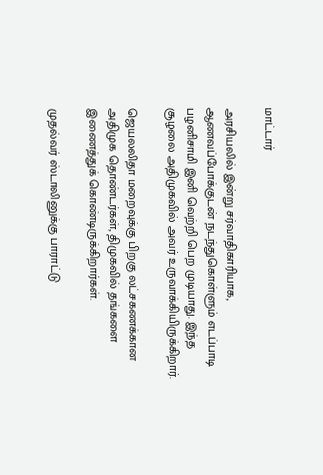மாட்டார்

அரசியலில் இன்று சர்வாதிகாரியாக, ஆணவப்போக்குடன் நடந்துகொள்ளும் எடப்பாடி பழனிசாமி இனி வெற்றி பெற முடியாது. இந்த சூழலை அதிமுகவில் அவர் உருவாக்கியிருக்கிறார்.

ஜெயலலிதா மறைவுக்கு பிறகு லட்சகணக்கான அதிமுக தொண்டர்கள், திமுகவில் தங்களை இணைத்துக் கொண்டிருக்கிறார்கள்.

முதல்வர் ஸ்டாலினுக்கு பாராட்டு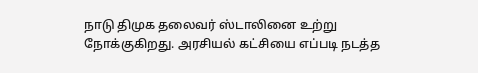நாடு திமுக தலைவர் ஸ்டாலினை உற்று நோக்குகிறது. அரசியல் கட்சியை எப்படி நடத்த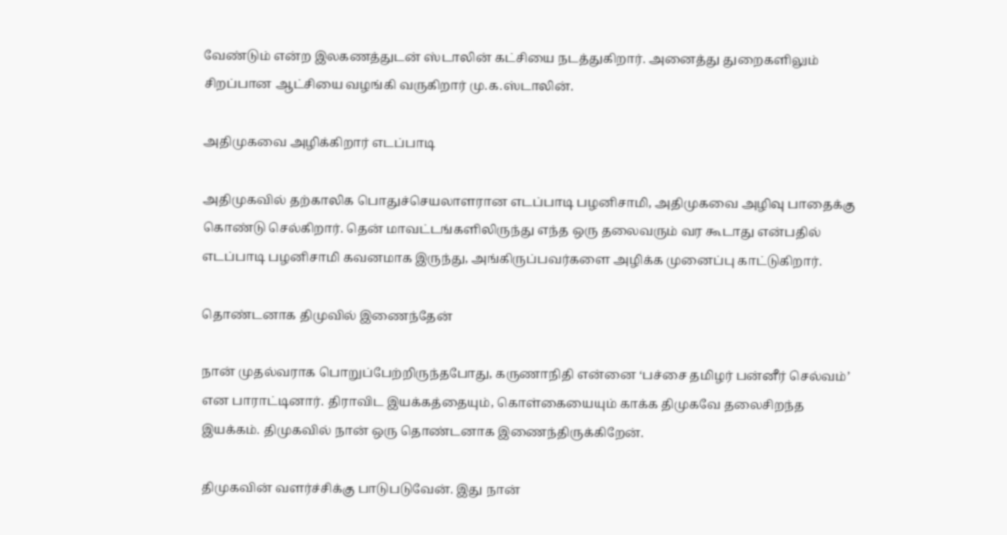வேண்டும் என்ற இலகணத்துடன் ஸ்டாலின் கட்சியை நடத்துகிறார். அனைத்து துறைகளிலும் சிறப்பான ஆட்சியை வழங்கி வருகிறார் மு.க.ஸ்டாலின்.

அதிமுகவை அழிக்கிறார் எடப்பாடி

அதிமுகவில் தற்காலிக பொதுச்செயலாளரான எடப்பாடி பழனிசாமி, அதிமுகவை அழிவு பாதைக்கு கொண்டு செல்கிறார். தென் மாவட்டங்களிலிருந்து எந்த ஒரு தலைவரும் வர கூடாது என்பதில் எடப்பாடி பழனிசாமி கவனமாக இருந்து, அங்கிருப்பவர்களை அழிக்க முனைப்பு காட்டுகிறார்.

தொண்டனாக திமுவில் இணைந்தேன்

நான் முதல்வராக பொறுப்பேற்றிருந்தபோது, கருணாநிதி என்னை ‘பச்சை தமிழர் பன்னீர் செல்வம்’ என பாராட்டினார். திராவிட இயக்கத்தையும், கொள்கையையும் காக்க திமுகவே தலைசிறந்த இயக்கம். திமுகவில் நான் ஒரு தொண்டனாக இணைந்திருக்கிறேன்.

திமுகவின் வளர்ச்சிக்கு பாடுபடுவேன். இது நான்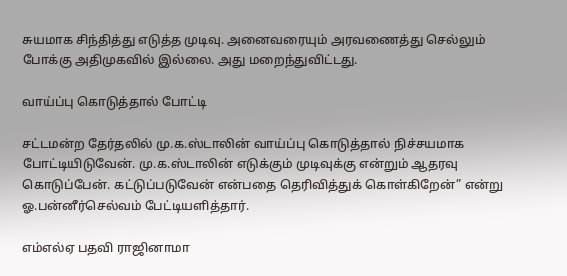சுயமாக சிந்தித்து எடுத்த முடிவு. அனைவரையும் அரவணைத்து செல்லும் போக்கு அதிமுகவில் இல்லை. அது மறைந்துவிட்டது.

வாய்ப்பு கொடுத்தால் போட்டி

சட்டமன்ற தேர்தலில் மு.க.ஸ்டாலின் வாய்ப்பு கொடுத்தால் நிச்சயமாக போட்டியிடுவேன். மு.க.ஸ்டாலின் எடுக்கும் முடிவுக்கு என்றும் ஆதரவு கொடுப்பேன். கட்டுப்படுவேன் என்பதை தெரிவித்துக் கொள்கிறேன்” என்று ஓ.பன்னீர்செல்வம் பேட்டியளித்தார்.

எம்எல்ஏ பதவி ராஜினாமா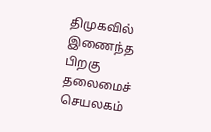திமுகவில் இணைந்த பிறகு தலைமைச் செயலகம்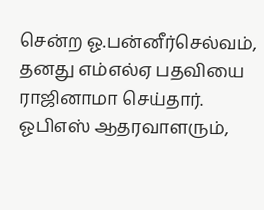சென்ற ஓ.பன்னீர்செல்வம், தனது எம்எல்ஏ பதவியை ராஜினாமா செய்தார். ஓபிஎஸ் ஆதரவாளரும்,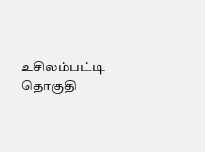உசிலம்பட்டி தொகுதி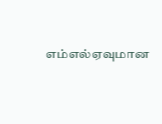எம்எல்ஏவுமான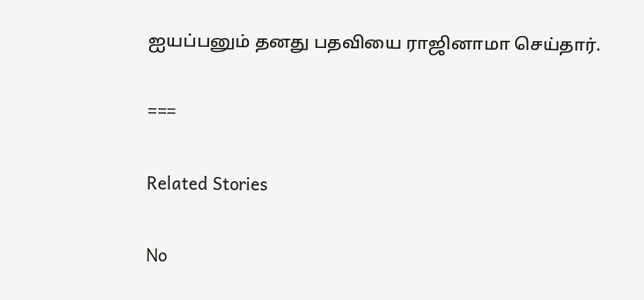ஐயப்பனும் தனது பதவியை ராஜினாமா செய்தார்.

===

Related Stories

No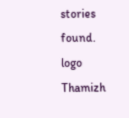stories found.
logo
Thamizh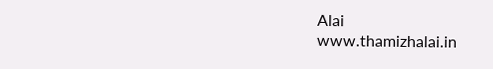Alai
www.thamizhalai.in